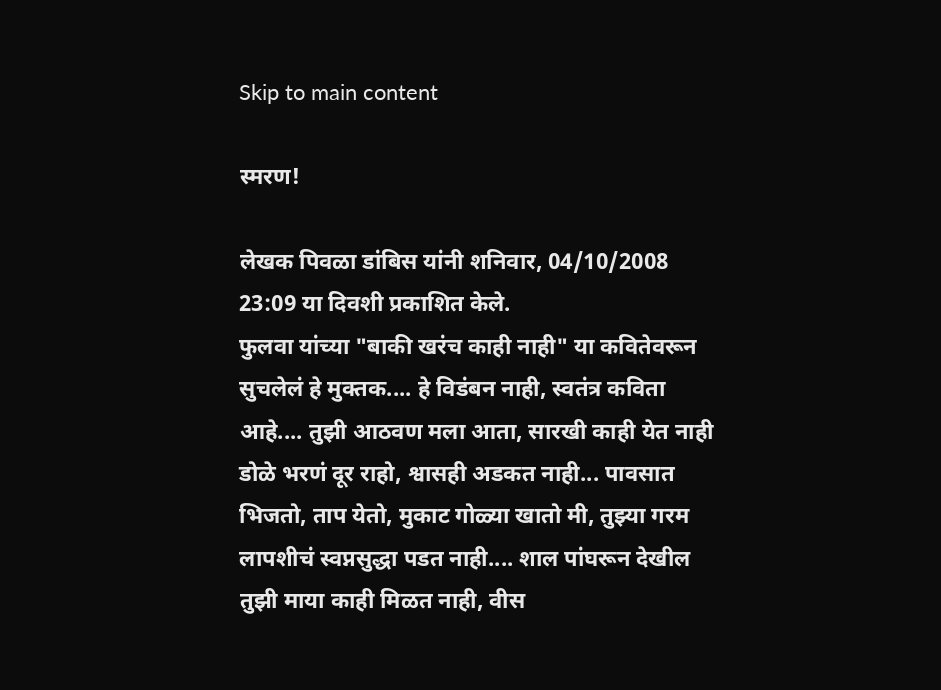Skip to main content

स्मरण!

लेखक पिवळा डांबिस यांनी शनिवार, 04/10/2008 23:09 या दिवशी प्रकाशित केले.
फुलवा यांच्या "बाकी खरंच काही नाही" या कवितेवरून सुचलेलं हे मुक्तक.... हे विडंबन नाही, स्वतंत्र कविता आहे.... तुझी आठवण मला आता, सारखी काही येत नाही डोळे भरणं दूर राहो, श्वासही अडकत नाही... पावसात भिजतो, ताप येतो, मुकाट गोळ्या खातो मी, तुझ्या गरम लापशीचं स्वप्नसुद्धा पडत नाही.... शाल पांघरून देखील तुझी माया काही मिळत नाही, वीस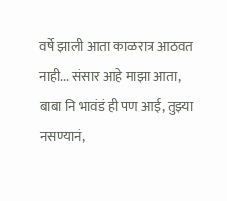वर्षे झाली आता काळरात्र आठवत नाही... संसार आहे माझा आता, बाबा नि भावंडं ही पण आई, तुझ्या नसण्यानं,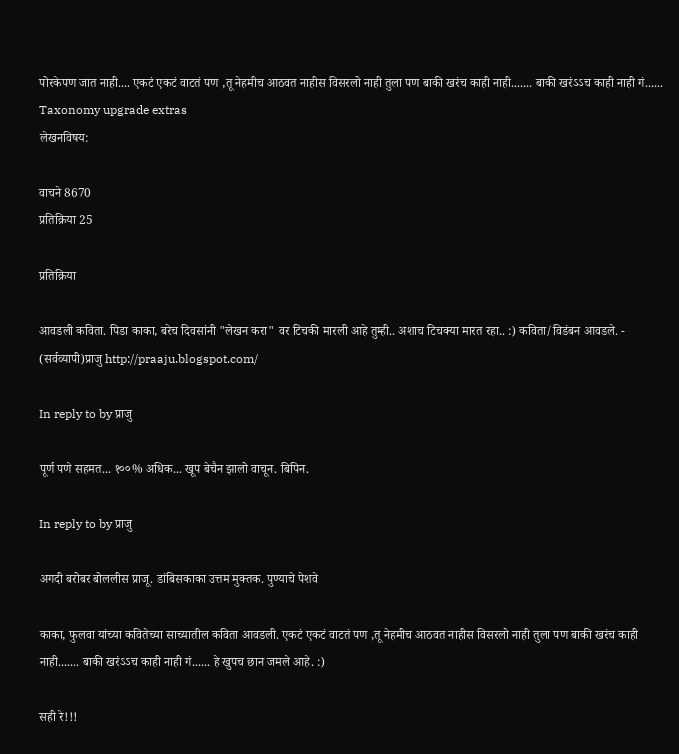पोरकेपण जात नाही.... एकटं एकटं वाटतं पण ,तू नेहमीच आठवत नाहीस विसरलो नाही तुला पण बाकी खरंच काही नाही....... बाकी खरंऽऽच काही नाही गं......
Taxonomy upgrade extras
लेखनविषय:

वाचने 8670
प्रतिक्रिया 25

प्रतिक्रिया

आवडली कविता. पिडा काका, बरेच दिवसांनी "लेखन करा" वर टिचकी मारली आहे तुम्ही.. अशाच टिचक्या मारत रहा.. :) कविता/विडंबन आवडले. - (सर्वव्यापी)प्राजु http://praaju.blogspot.com/

In reply to by प्राजु

पूर्ण पणे सहमत... १००% अधिक... खूप बेचैन झालो वाचून. बिपिन.

In reply to by प्राजु

अगदी बरोबर बोललीस प्राजू. डांबिसकाका उत्तम मुक्तक. पुण्याचे पेशवे

काका, फुलवा यांच्या कवितेच्या साच्यातील कविता आवडली. एकटं एकटं वाटतं पण ,तू नेहमीच आठवत नाहीस विसरलो नाही तुला पण बाकी खरंच काही नाही....... बाकी खरंऽऽच काही नाही गं...... हे खुपच छान जमले आहे. :)

सही रे!!!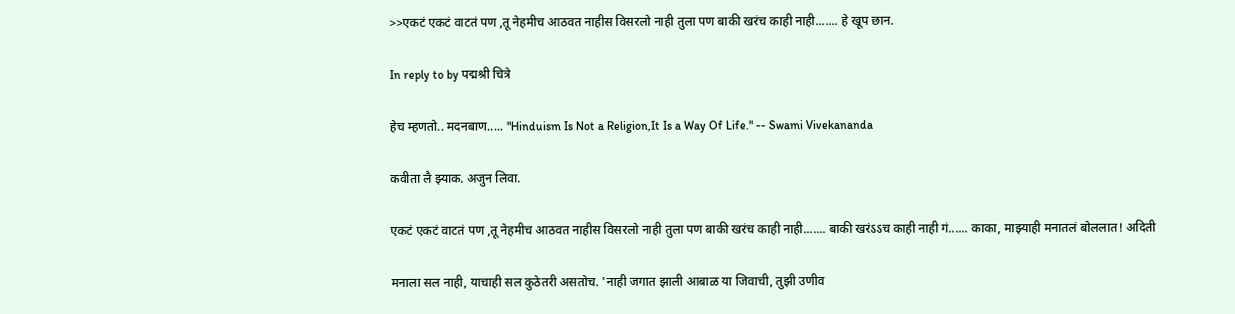>>एकटं एकटं वाटतं पण ,तू नेहमीच आठवत नाहीस विसरलो नाही तुला पण बाकी खरंच काही नाही....... हे खूप छान.

In reply to by पद्मश्री चित्रे

हेच म्हणतो.. मदनबाण..... "Hinduism Is Not a Religion,It Is a Way Of Life." -- Swami Vivekananda

कवीता लै झ्याक. अजुन लिवा.

एकटं एकटं वाटतं पण ,तू नेहमीच आठवत नाहीस विसरलो नाही तुला पण बाकी खरंच काही नाही....... बाकी खरंऽऽच काही नाही गं...... काका, माझ्याही मनातलं बोललात! अदिती

मनाला सल नाही, याचाही सल कुठेतरी असतोच. 'नाही जगात झाली आबाळ या जिवाची, तुझी उणीव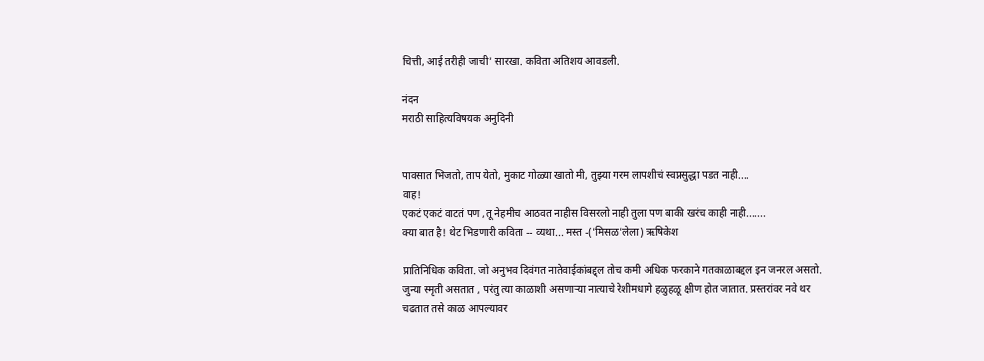चित्ती, आई तरीही जाची' सारखा. कविता अतिशय आवडली.

नंदन
मराठी साहित्यविषयक अनुदिनी


पावसात भिजतो, ताप येतो, मुकाट गोळ्या खातो मी, तुझ्या गरम लापशीचं स्वप्नसुद्धा पडत नाही....
वाह!
एकटं एकटं वाटतं पण ,तू नेहमीच आठवत नाहीस विसरलो नाही तुला पण बाकी खरंच काही नाही.......
क्या बात है! थेट भिडणारी कविता -- व्यथा... मस्त -('मिसळ'लेला) ऋषिकेश

प्रातिनिधिक कविता. जो अनुभव दिवंगत नातेवाईकांबद्द्ल तोच कमी अधिक फरकाने गतकाळाबद्दल इन जनरल असतो. जुन्या स्मृती असतात , परंतु त्या काळाशी असणार्‍या नात्याचे रेशीमधागे हळुहळू क्षीण होत जातात. प्रस्तरांवर नवे थर चढतात तसे काळ आपल्यावर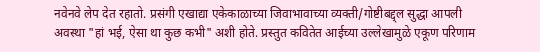नवेनवे लेप देत रहातो. प्रसंगी एखाद्या एकेकाळाच्या जिवाभावाच्या व्यक्ती/गोष्टीबद्द्ल सुद्धा आपली अवस्था "हां भई, ऐसा था कुछ कभी" अशी होते. प्रस्तुत कवितेत आईच्या उल्लेखामुळे एकूण परिणाम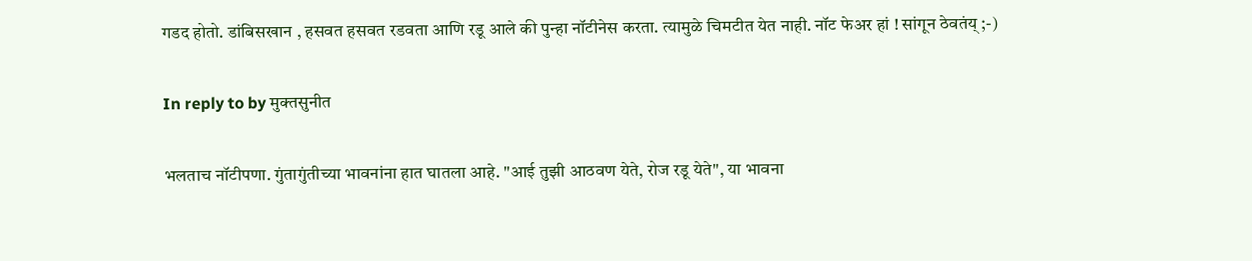गडद होतो. डांबिसखान , हसवत हसवत रडवता आणि रडू आले की पुन्हा नॉटीनेस करता. त्यामुळे चिमटीत येत नाही. नॉट फेअर हां ! सांगून ठेवतंय् ;-)

In reply to by मुक्तसुनीत

भलताच नॉटीपणा. गुंतागुंतीच्या भावनांना हात घातला आहे. "आई तुझी आठवण येते, रोज रडू येते", या भावना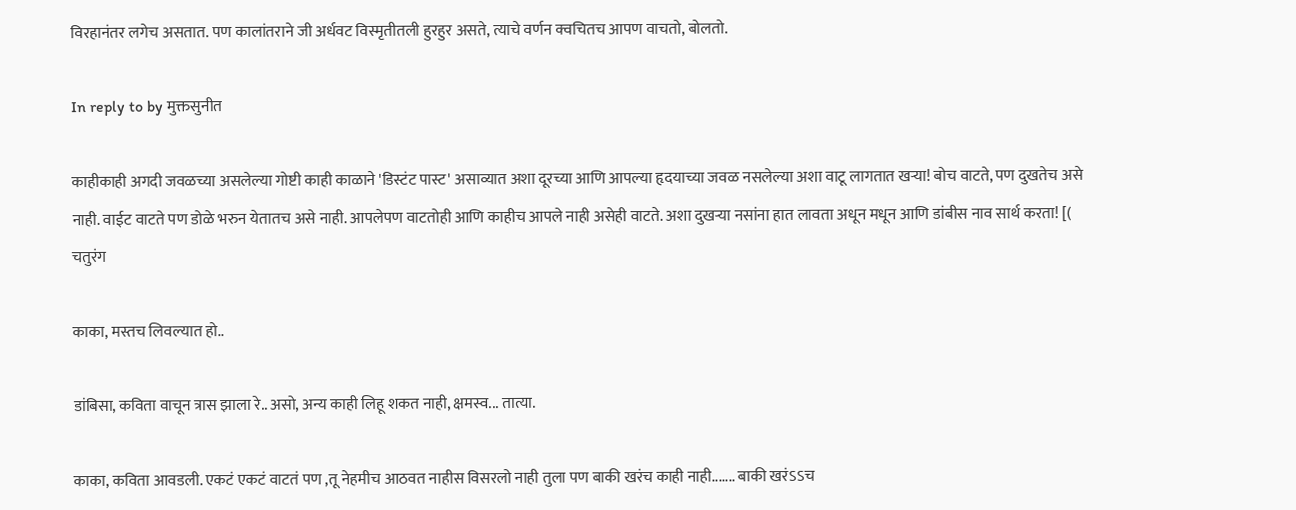विरहानंतर लगेच असतात. पण कालांतराने जी अर्धवट विस्मृतीतली हुरहुर असते, त्याचे वर्णन क्वचितच आपण वाचतो, बोलतो.

In reply to by मुक्तसुनीत

काहीकाही अगदी जवळच्या असलेल्या गोष्टी काही काळाने 'डिस्टंट पास्ट' असाव्यात अशा दूरच्या आणि आपल्या हृदयाच्या जवळ नसलेल्या अशा वाटू लागतात खर्‍या! बोच वाटते, पण दुखतेच असे नाही. वाईट वाटते पण डोळे भरुन येतातच असे नाही. आपलेपण वाटतोही आणि काहीच आपले नाही असेही वाटते. अशा दुखर्‍या नसांना हात लावता अधून मधून आणि डांबीस नाव सार्थ करता! [( चतुरंग

काका, मस्तच लिवल्यात हो..

डांबिसा, कविता वाचून त्रास झाला रे.. असो, अन्य काही लिहू शकत नाही, क्षमस्व... तात्या.

काका, कविता आवडली. एकटं एकटं वाटतं पण ,तू नेहमीच आठवत नाहीस विसरलो नाही तुला पण बाकी खरंच काही नाही....... बाकी खरंऽऽच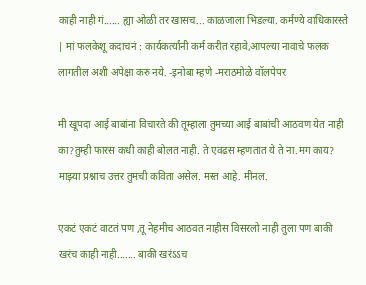काही नाही गं...... ह्या ओळी तर खासच... काळजाला भिडल्या. कर्मण्ये वाधिकारस्ते | मां फलकेशू कदाचनं : कार्यकर्त्यांनी कर्म करीत रहावे,आपल्या नावाचे फलक लागतील अशी अपेक्षा करु नये. -इनोबा म्हणे -मराठमोळे वॉलपेपर

मी खूपदा आई बाबांना विचारते की तूम्हाला तुमच्या आई बाबांची आठवण येत नाही का?तुम्ही फारस कधी काही बोलत नाही. ते एवढस म्हणतात ये ते ना.मग काय? माझ्या प्रश्नाच उत्तर तुमची कविता असेल. मस्त आहे. मीनल.

एकटं एकटं वाटतं पण ,तू नेहमीच आठवत नाहीस विसरलो नाही तुला पण बाकी खरंच काही नाही....... बाकी खरंऽऽच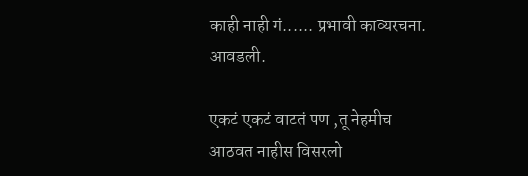काही नाही गं...... प्रभावी काव्यरचना. आवडली.

एकटं एकटं वाटतं पण ,तू नेहमीच आठवत नाहीस विसरलो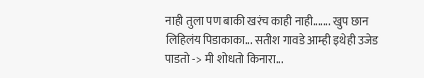नाही तुला पण बाकी खरंच काही नाही....... खुप छान लिहिलंय पिडाकाका... सतीश गावडे आम्ही इथेही उजेड पाडतो -> मी शोधतो किनारा...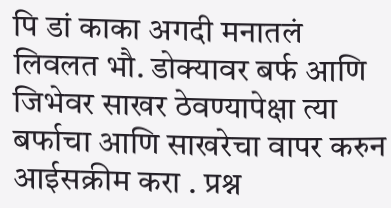पि डां काका अगदी मनातलं लिवलत भौ. डोक्यावर बर्फ आणि जिभेवर साखर ठेवण्यापेक्षा त्या बर्फाचा आणि साखरेचा वापर करुन आईसक्रीम करा . प्रश्न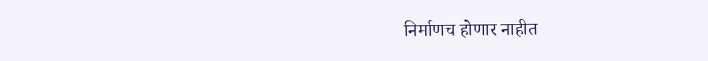निर्माणच होणार नाहीत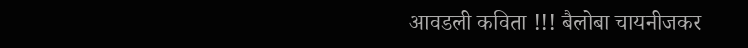आवडली कविता !!! बैलोबा चायनीजकर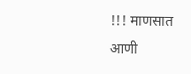!!! माणसात आणी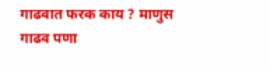गाढवात फरक काय ? माणुस गाढव पणा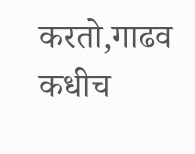करतो,गाढव कधीच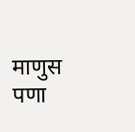माणुस पणा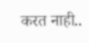करत नाही..